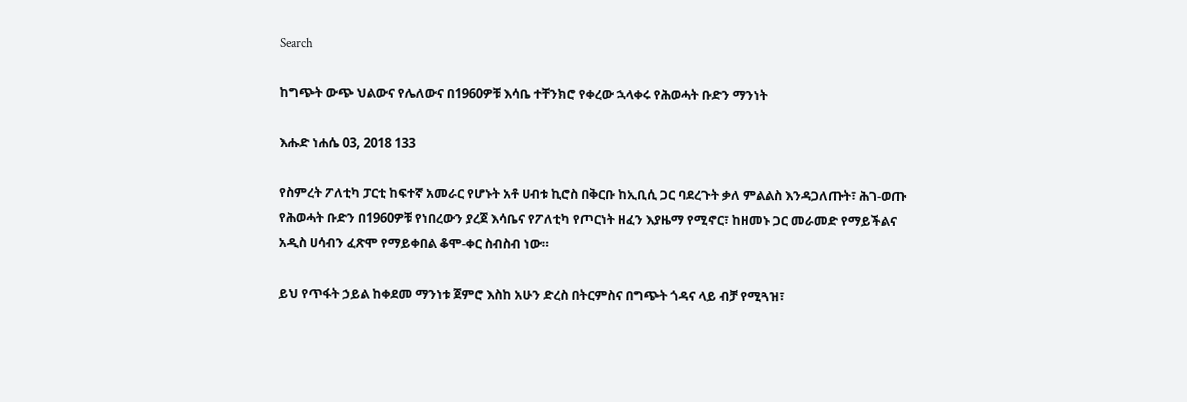Search

ከግጭት ውጭ ህልውና የሌለውና በ1960ዎቹ እሳቤ ተቸንክሮ የቀረው ኋላቀሩ የሕወሓት ቡድን ማንነት

እሑድ ነሐሴ 03, 2018 133

የስምረት ፖለቲካ ፓርቲ ከፍተኛ አመራር የሆኑት አቶ ሀብቱ ኪሮስ በቅርቡ ከኢቢሲ ጋር ባደረጉት ቃለ ምልልስ እንዳጋለጡት፣ ሕገ-ወጡ የሕወሓት ቡድን በ1960ዎቹ የነበረውን ያረጀ እሳቤና የፖለቲካ የጦርነት ዘፈን እያዜማ የሚኖር፣ ከዘመኑ ጋር መራመድ የማይችልና አዲስ ሀሳብን ፈጽሞ የማይቀበል ቆሞ-ቀር ስብስብ ነው።

ይህ የጥፋት ኃይል ከቀደመ ማንነቱ ጀምሮ እስከ አሁን ድረስ በትርምስና በግጭት ጎዳና ላይ ብቻ የሚጓዝ፣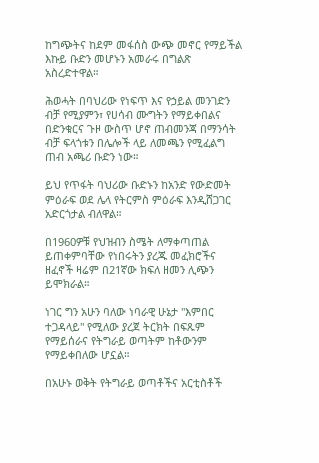ከግጭትና ከደም መፋሰስ ውጭ መኖር የማይችል እኩይ ቡድን መሆኑን አመራሩ በግልጽ አስረድተዋል።

ሕወሓት በባህሪው የነፍጥ እና የኃይል መንገድን ብቻ የሚያምን፣ የሀሳብ ሙግትን የማይቀበልና በድንቁርና ጉዞ ውስጥ ሆኖ ጠብመንጃ በማንሳት ብቻ ፍላጎቱን በሌሎች ላይ ለመጫን የሚፈልግ ጠብ አጫሪ ቡድን ነው።

ይህ የጥፋት ባህሪው ቡድኑን ከአንድ የውድመት ምዕራፍ ወደ ሌላ የትርምስ ምዕራፍ እንዲሸጋገር አድርጎታል ብለዋል።

በ1960ዎቹ የህዝብን ስሜት ለማቀጣጠል ይጠቀምባቸው የነበሩትን ያረጁ መፈክሮችና ዘፈኖች ዛሬም በ21ኛው ክፍለ ዘመን ሊጭን ይሞክራል።

ነገር ግን አሁን ባለው ነባራዊ ሁኔታ "እምበር ተጋዳላይ" የሚለው ያረጀ ትርክት በፍጹም የማይሰራና የትግራይ ወጣትም ከቶውንም የማይቀበለው ሆኗል።

በአሁኑ ወቅት የትግራይ ወጣቶችና አርቲስቶች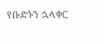የቡድኑን ኋላቀር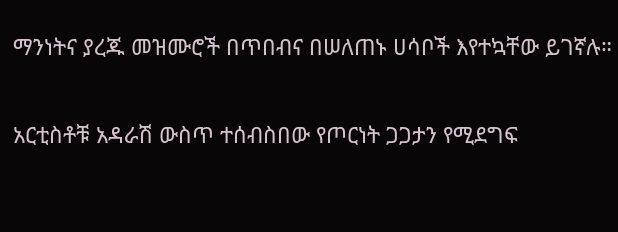ማንነትና ያረጁ መዝሙሮች በጥበብና በሠለጠኑ ሀሳቦች እየተኳቸው ይገኛሉ።

አርቲስቶቹ አዳራሽ ውስጥ ተሰብስበው የጦርነት ጋጋታን የሚደግፍ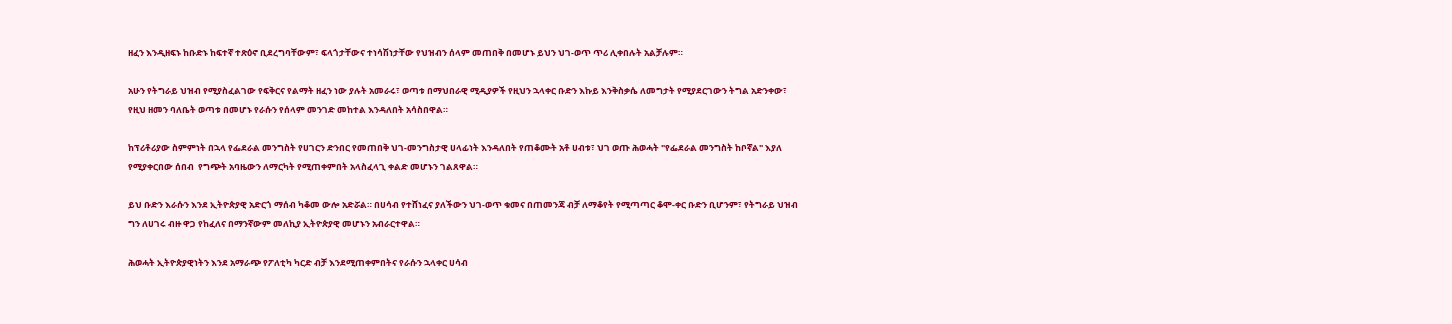ዘፈን እንዲዘፍኑ ከቡድኑ ከፍተኛ ተጽዕኖ ቢደረግባቸውም፣ ፍላጎታቸውና ተነሳሽነታቸው የህዝብን ሰላም መጠበቅ በመሆኑ ይህን ህገ-ወጥ ጥሪ ሊቀበሉት አልቻሉም።

አሁን የትግራይ ህዝብ የሚያስፈልገው የፍቅርና የልማት ዘፈን ነው ያሉት አመራሩ፣ ወጣቱ በማህበራዊ ሚዲያዎች የዚህን ኋላቀር ቡድን እኩይ እንቅስቃሴ ለመግታት የሚያደርገውን ትግል አድንቀው፣ የዚህ ዘመን ባለቤት ወጣቱ በመሆኑ የራሱን የሰላም መንገድ መከተል እንዳለበት አሳስበዋል።

ከፕሪቶሪያው ስምምነት በኋላ የፌደራል መንግስት የሀገርን ድንበር የመጠበቅ ህገ-መንግስታዊ ሀላፊነት እንዳለበት የጠቆሙት አቶ ሀብቱ፣ ህገ ወጡ ሕወሓት "የፌደራል መንግስት ከቦኛል" እያለ የሚያቀርበው ሰበብ  የግጭት አባዜውን ለማርካት የሚጠቀምበት አላስፈላጊ ቀልድ መሆኑን ገልጸዋል።

ይህ ቡድን እራሱን እንደ ኢትዮጵያዊ አድርጎ ማሰብ ካቆመ ውሎ አድሯል። በሀሳብ የተሸነፈና ያለችውን ህገ-ወጥ ቁመና በጠመንጃ ብቻ ለማቆየት የሚጣጣር ቆሞ-ቀር ቡድን ቢሆንም፣ የትግራይ ህዝብ ግን ለሀገሩ ብዙ ዋጋ የከፈለና በማንኛውም መለኪያ ኢትዮጵያዊ መሆኑን አብራርተዋል።

ሕወሓት ኢትዮጵያዊነትን እንደ አማራጭ የፖለቲካ ካርድ ብቻ እንደሚጠቀምበትና የራሱን ኋላቀር ሀሳብ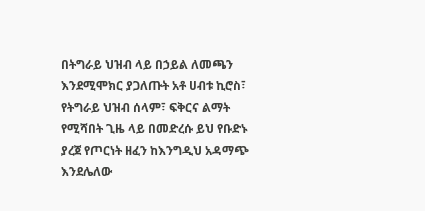በትግራይ ህዝብ ላይ በኃይል ለመጫን እንደሚሞክር ያጋለጡት አቶ ሀብቱ ኪሮስ፣ የትግራይ ህዝብ ሰላም፣ ፍቅርና ልማት የሚሻበት ጊዜ ላይ በመድረሱ ይህ የቡድኑ ያረጀ የጦርነት ዘፈን ከእንግዲህ አዳማጭ እንደሌለው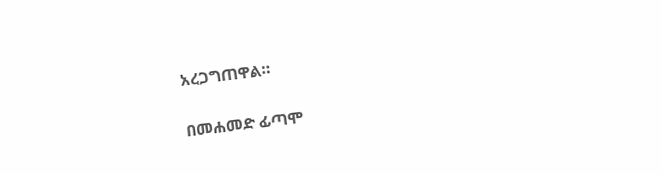አረጋግጠዋል።

በመሐመድ ፊጣሞ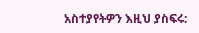አስተያየትዎን እዚህ ያስፍሩ: